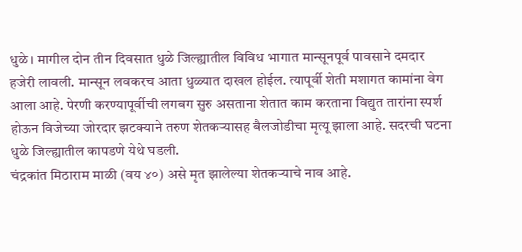धुळे । मागील दोन तीन दिवसात धुळे जिल्ह्यातील विविध भागात मान्सूनपूर्व पावसाने दमदार हजेरी लावली. मान्सून लवकरच आता धुळ्यात दाखल होईल. त्यापूर्वी शेती मशागत कामांना वेग आला आहे. पेरणी करण्यापूर्वीची लगबग सुरु असताना शेतात काम करताना विद्युत तारांना स्पर्श होऊन विजेच्या जोरदार झटक्याने तरुण शेतकऱ्यासह बैलजोडीचा मृत्यू झाला आहे. सदरची घटना धुळे जिल्ह्यातील कापडणे येथे घडली.
चंद्रकांत मिठाराम माळी (वय ४०) असे मृत झालेल्या शेतकऱ्याचे नाव आहे.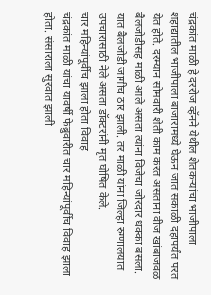चंद्रकांत माळी हे दररोज व्हॅनने येथील शेतकऱ्यांचा भाजीपाला शहाद्यातील भाजीपाला बाजारामध्ये घेऊन जात सकाळी दहापर्यंत परत येत होते. दरम्यान सोमवारी शेती काम करत असताना वीज खांबाजवळ बैलजोडीसह माळी आले असता त्यांना विजेचा जोरदार धक्का बसला. यात बैलजोडी जागीच ठार झाली. तर माळी यांना जिल्हा रुग्णालयात उपचारासाठी नेले असता डॉक्टरांनी मृत घोषित केले.
चार महिन्यांपूर्वीच झाला होता विवाह
चंद्रकांत माळी यांचा यावर्षी फेब्रुवारीत चार महिन्यांपूर्वीच विवाह झाला होता. संसाराला सुरवात झाली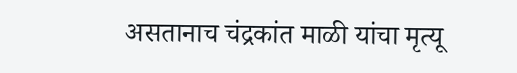असतानाच चंद्रकांत माळी यांचा मृत्यू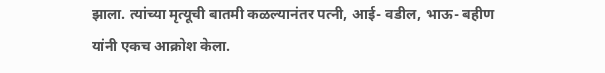झाला. त्यांच्या मृत्यूची बातमी कळल्यानंतर पत्नी, आई- वडील, भाऊ- बहीण यांनी एकच आक्रोश केला.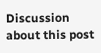Discussion about this post